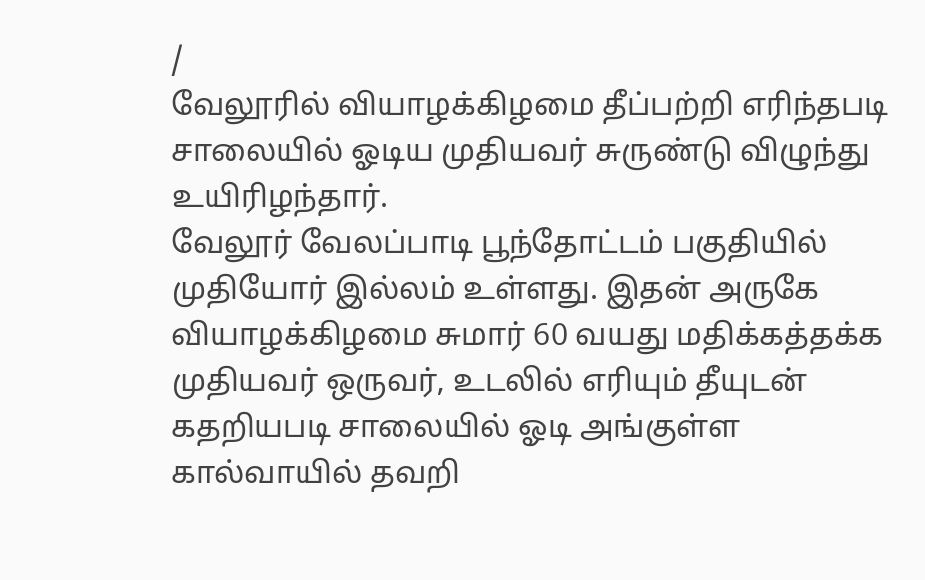/
வேலூரில் வியாழக்கிழமை தீப்பற்றி எரிந்தபடி சாலையில் ஓடிய முதியவர் சுருண்டு விழுந்து உயிரிழந்தார்.
வேலூர் வேலப்பாடி பூந்தோட்டம் பகுதியில் முதியோர் இல்லம் உள்ளது. இதன் அருகே வியாழக்கிழமை சுமார் 60 வயது மதிக்கத்தக்க முதியவர் ஒருவர், உடலில் எரியும் தீயுடன் கதறியபடி சாலையில் ஓடி அங்குள்ள கால்வாயில் தவறி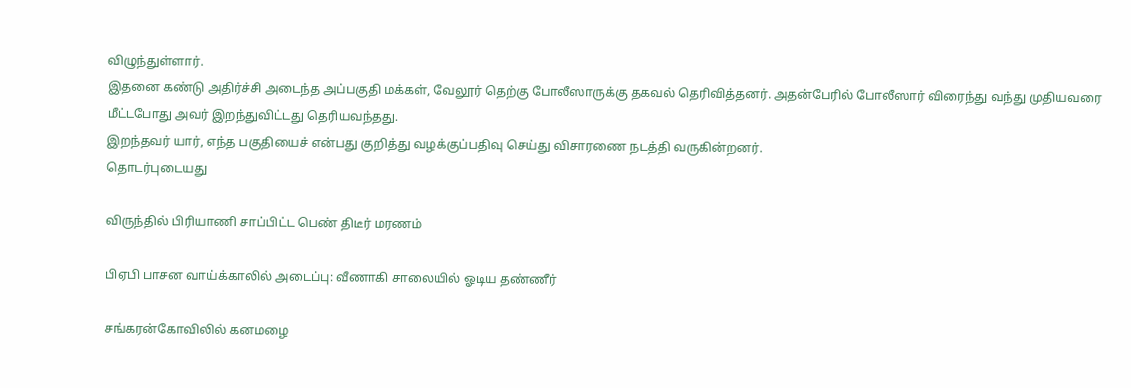விழுந்துள்ளார்.
இதனை கண்டு அதிர்ச்சி அடைந்த அப்பகுதி மக்கள், வேலூர் தெற்கு போலீஸாருக்கு தகவல் தெரிவித்தனர். அதன்பேரில் போலீஸார் விரைந்து வந்து முதியவரை மீட்டபோது அவர் இறந்துவிட்டது தெரியவந்தது.
இறந்தவர் யார், எந்த பகுதியைச் என்பது குறித்து வழக்குப்பதிவு செய்து விசாரணை நடத்தி வருகின்றனர்.
தொடர்புடையது

விருந்தில் பிரியாணி சாப்பிட்ட பெண் திடீர் மரணம்

பிஏபி பாசன வாய்க்காலில் அடைப்பு: வீணாகி சாலையில் ஓடிய தண்ணீர்

சங்கரன்கோவிலில் கனமழை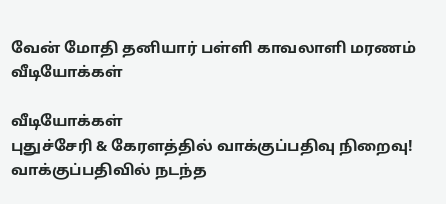வேன் மோதி தனியார் பள்ளி காவலாளி மரணம்
வீடியோக்கள்

வீடியோக்கள்
புதுச்சேரி & கேரளத்தில் வாக்குப்பதிவு நிறைவு! வாக்குப்பதிவில் நடந்த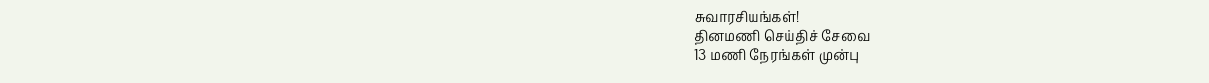சுவாரசியங்கள்!
தினமணி செய்திச் சேவை
13 மணி நேரங்கள் முன்பு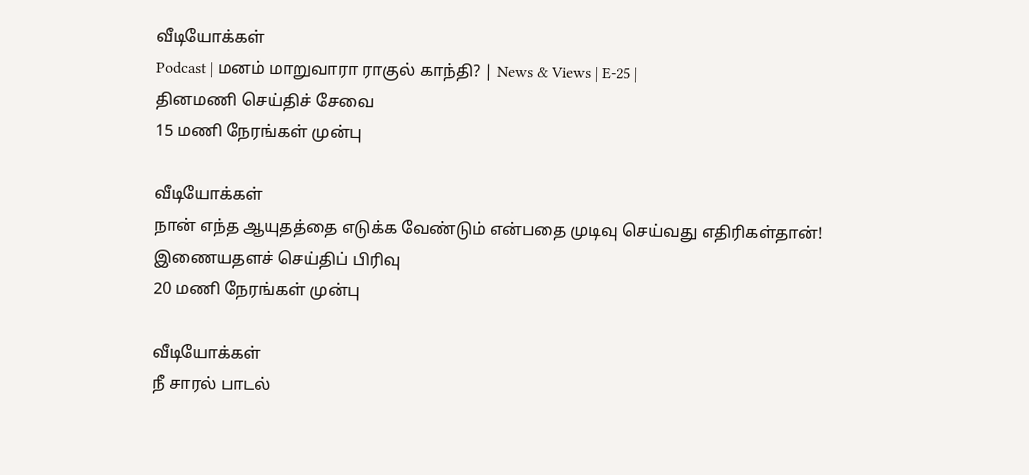வீடியோக்கள்
Podcast | மனம் மாறுவாரா ராகுல் காந்தி? | News & Views | E-25 |
தினமணி செய்திச் சேவை
15 மணி நேரங்கள் முன்பு

வீடியோக்கள்
நான் எந்த ஆயுதத்தை எடுக்க வேண்டும் என்பதை முடிவு செய்வது எதிரிகள்தான்!
இணையதளச் செய்திப் பிரிவு
20 மணி நேரங்கள் முன்பு

வீடியோக்கள்
நீ சாரல் பாடல்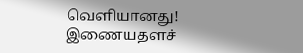வெளியானது!
இணையதளச்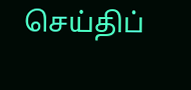செய்திப்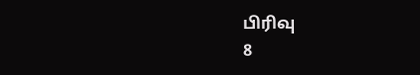பிரிவு
8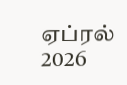ஏப்ரல் 2026